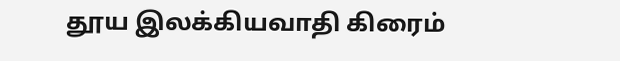தூய இலக்கியவாதி கிரைம்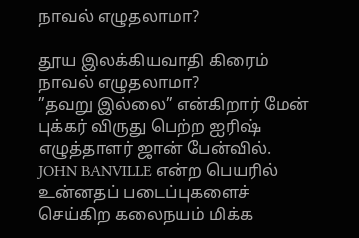நாவல் எழுதலாமா?

தூய இலக்கியவாதி கிரைம் நாவல் எழுதலாமா?
”தவறு இல்லை” என்கிறார் மேன் புக்கர் விருது பெற்ற ஐரிஷ் எழுத்தாளர் ஜான் பேன்வில்.
JOHN BANVILLE என்ற பெயரில் உன்னதப் படைப்புகளைச் செய்கிற கலைநயம் மிக்க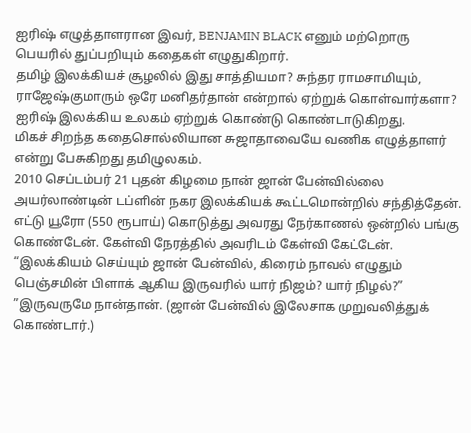ஐரிஷ் எழுத்தாளரான இவர், BENJAMIN BLACK எனும் மற்றொரு பெயரில் துப்பறியும் கதைகள் எழுதுகிறார்.
தமிழ் இலக்கியச் சூழலில் இது சாத்தியமா? சுந்தர ராமசாமியும், ராஜேஷ்குமாரும் ஒரே மனிதர்தான் என்றால் ஏற்றுக் கொள்வார்களா? ஐரிஷ் இலக்கிய உலகம் ஏற்றுக் கொண்டு கொண்டாடுகிறது.
மிகச் சிறந்த கதைசொல்லியான சுஜாதாவையே வணிக எழுத்தாளர் என்று பேசுகிறது தமிழுலகம்.
2010 செப்டம்பர் 21 புதன் கிழமை நான் ஜான் பேன்வில்லை அயர்லாண்டின் டப்ளின் நகர இலக்கியக் கூட்டமொன்றில் சந்தித்தேன். எட்டு யூரோ (550 ரூபாய்) கொடுத்து அவரது நேர்காணல் ஒன்றில் பங்கு கொண்டேன். கேள்வி நேரத்தில் அவரிடம் கேள்வி கேட்டேன்.
“இலக்கியம் செய்யும் ஜான் பேன்வில், கிரைம் நாவல் எழுதும் பெஞ்சமின் பிளாக் ஆகிய இருவரில் யார் நிஜம்? யார் நிழல்?”
”இருவருமே நான்தான். (ஜான் பேன்வில் இலேசாக முறுவலித்துக் கொண்டார்.)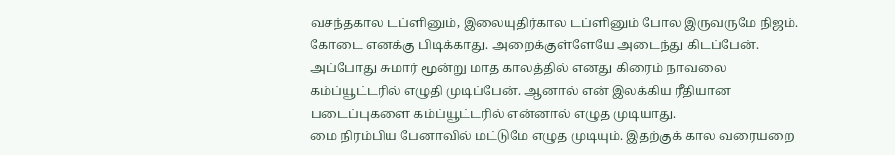வசந்தகால டப்ளினும், இலையுதிர்கால டப்ளினும் போல இருவருமே நிஜம். கோடை எனக்கு பிடிக்காது. அறைக்குள்ளேயே அடைந்து கிடப்பேன்.
அப்போது சுமார் மூன்று மாத காலத்தில் எனது கிரைம் நாவலை கம்ப்யூட்டரில் எழுதி முடிப்பேன். ஆனால் என் இலக்கிய ரீதியான படைப்புகளை கம்ப்யூட்டரில் என்னால் எழுத முடியாது.
மை நிரம்பிய பேனாவில் மட்டுமே எழுத முடியும். இதற்குக் கால வரையறை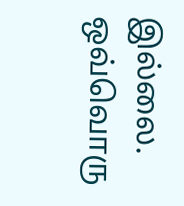இல்லை. ஒவ்வொரு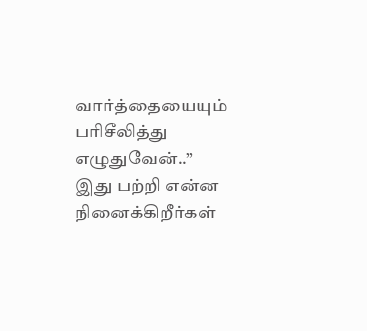வார்த்தையையும் பரிசீலித்து எழுதுவேன்..”
இது பற்றி என்ன நினைக்கிறீர்கள்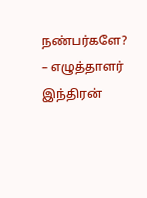நண்பர்களே?
– எழுத்தாளர் இந்திரன்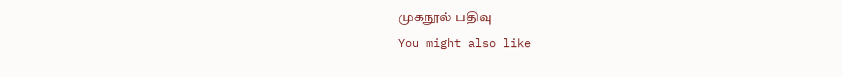முகநூல் பதிவு
You might also like